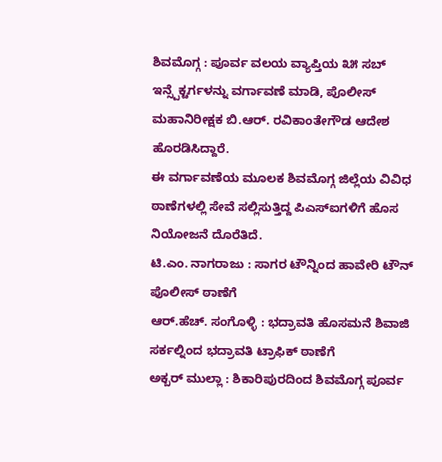ಶಿವಮೊಗ್ಗ : ಪೂರ್ವ ವಲಯ ವ್ಯಾಪ್ತಿಯ ೩೫ ಸಬ್ ಇನ್ಸ್ಪೆಕ್ಟರ್ಗಳನ್ನು ವರ್ಗಾವಣೆ ಮಾಡಿ, ಪೊಲೀಸ್ ಮಹಾನಿರೀಕ್ಷಕ ಬಿ.ಆರ್. ರವಿಕಾಂತೇಗೌಡ ಆದೇಶ ಹೊರಡಿಸಿದ್ದಾರೆ.
ಈ ವರ್ಗಾವಣೆಯ ಮೂಲಕ ಶಿವಮೊಗ್ಗ ಜಿಲ್ಲೆಯ ವಿವಿಧ ಠಾಣೆಗಳಲ್ಲಿ ಸೇವೆ ಸಲ್ಲಿಸುತ್ತಿದ್ದ ಪಿಎಸ್ಐಗಳಿಗೆ ಹೊಸ ನಿಯೋಜನೆ ದೊರೆತಿದೆ.
ಟಿ.ಎಂ. ನಾಗರಾಜು : ಸಾಗರ ಟೌನ್ನಿಂದ ಹಾವೇರಿ ಟೌನ್ ಪೊಲೀಸ್ ಠಾಣೆಗೆ
ಆರ್.ಹೆಚ್. ಸಂಗೊಳ್ಳಿ : ಭದ್ರಾವತಿ ಹೊಸಮನೆ ಶಿವಾಜಿ ಸರ್ಕಲ್ನಿಂದ ಭದ್ರಾವತಿ ಟ್ರಾಫಿಕ್ ಠಾಣೆಗೆ
ಅಕ್ಬರ್ ಮುಲ್ಲಾ : ಶಿಕಾರಿಪುರದಿಂದ ಶಿವಮೊಗ್ಗ ಪೂರ್ವ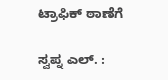ಟ್ರಾಫಿಕ್ ಠಾಣೆಗೆ

ಸ್ವಪ್ನ ಎಲ್. :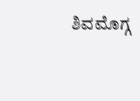ಶಿವಮೊಗ್ಗ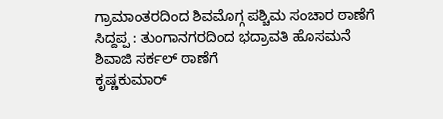ಗ್ರಾಮಾಂತರದಿಂದ ಶಿವಮೊಗ್ಗ ಪಶ್ಚಿಮ ಸಂಚಾರ ಠಾಣೆಗೆ
ಸಿದ್ದಪ್ಪ : ತುಂಗಾನಗರದಿಂದ ಭದ್ರಾವತಿ ಹೊಸಮನೆ ಶಿವಾಜಿ ಸರ್ಕಲ್ ಠಾಣೆಗೆ
ಕೃಷ್ಣಕುಮಾರ್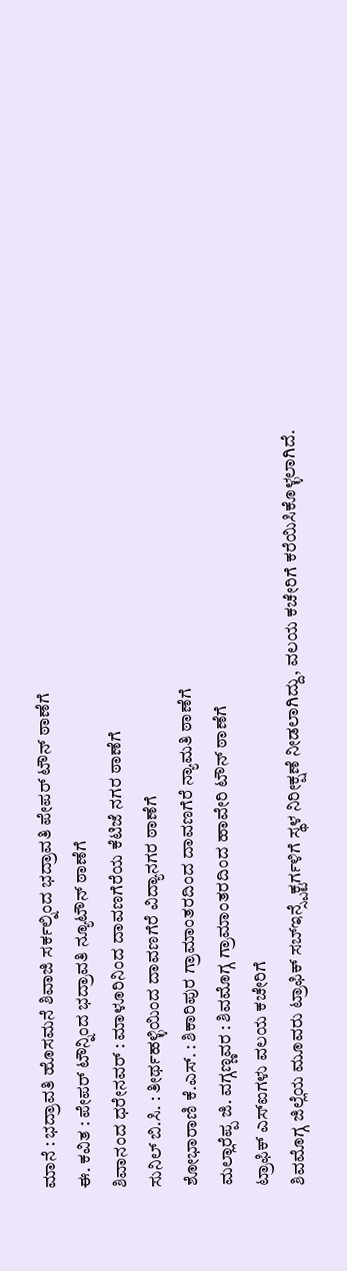ಮಾನೆ : ಭದ್ರಾವತಿ ಹೊಸಮನೆ ಶಿವಾಜಿ ಸರ್ಕಲ್ನಿಂದ ಭದ್ರಾವತಿ ಪೇಪರ್ ಟೌನ್ ಠಾಣೆಗೆ
ಈ. ಕವಿತ : ಪೇಪರ್ ಟೌನ್ನಿಂದ ಭದ್ರಾವತಿ ನ್ಯೂಟೌನ್ ಠಾಣೆಗೆ
ಶಿವಾನಂದ ಧರೇನವರ್ : ಮಾಳೂರಿನಿಂದ ದಾವಣಗೆರೆಯ ಕೆಟಿಜೆ ನಗರ ಠಾಣೆಗೆ
ಸುನಿಲ್ ಬಿ.ಸಿ. : ತೀರ್ಥಹಳ್ಳಿಯಿಂದ ದಾವಣಗೆರೆ ವಿದ್ಯಾನಗರ ಠಾಣೆಗೆ
ಶೋಭಾರಾಣಿ ಕೆ.ಎಸ್. : ಶಿಕಾರಿಪುರ ಗ್ರಾಮಾಂತರದಿಂದ ದಾವಣಗೆರೆ ನ್ಯಾಮತಿ ಠಾಣೆಗೆ
ಮಲ್ಲಾರೆಪ್ಪ ಜಿ. ವಗ್ಗಣ್ಣವರ : ಶಿವಮೊಗ್ಗ ಗ್ರಾಮಾಂತರದಿಂದ ಹಾವೇರಿ ಟೌನ್ ಠಾಣೆಗೆ
ಟ್ರಾಫಿಕ್ ಎಸ್ಐಗಳು ವಲಯ ಕಚೇರಿಗೆ
ಶಿವಮೊಗ್ಗ ಜಿಲ್ಲೆಯ ಮೂವರು ಟ್ರಾಫಿಕ್ ಸಬ್ಇನ್ಸ್ಪೆಕ್ಟರ್ಗಳಿಗೆ ಸ್ಥಳ ನಿರೀಕ್ಷಣೆ ನೀಡಲಾಗಿದ್ದು, ವಲಯ ಕಚೇರಿಗೆ ಕರೆಯಿಸಿಕೊಳ್ಳಲಾಗಿದೆ.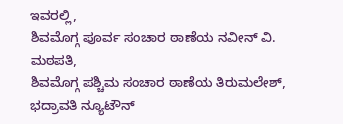ಇವರಲ್ಲಿ,
ಶಿವಮೊಗ್ಗ ಪೂರ್ವ ಸಂಚಾರ ಠಾಣೆಯ ನವೀನ್ ವಿ. ಮಠಪತಿ,
ಶಿವಮೊಗ್ಗ ಪಶ್ಚಿಮ ಸಂಚಾರ ಠಾಣೆಯ ತಿರುಮಲೇಶ್,
ಭದ್ರಾವತಿ ನ್ಯೂಟೌನ್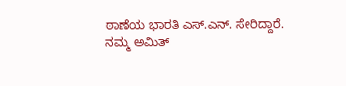ಠಾಣೆಯ ಭಾರತಿ ಎಸ್.ಎನ್. ಸೇರಿದ್ದಾರೆ.
ನಮ್ಮ ಅಮಿತ್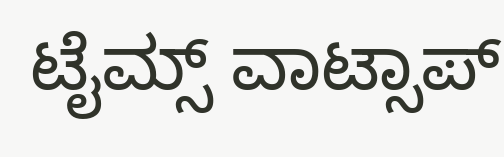ಟೈಮ್ಸ್ ವಾಟ್ಸಾಪ್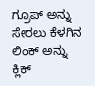ಗ್ರೂಪ್ ಅನ್ನು ಸೇರಲು ಕೆಳಗಿನ ಲಿಂಕ್ ಅನ್ನು ಕ್ಲಿಕ್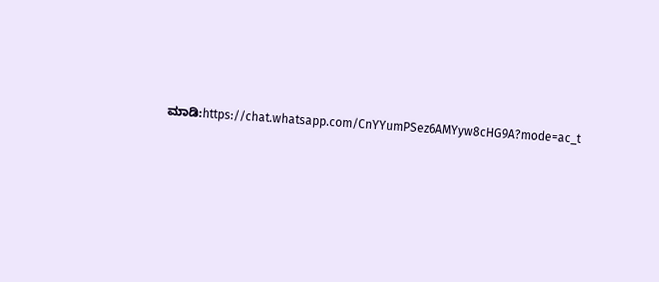ಮಾಡಿ:https://chat.whatsapp.com/CnYYumPSez6AMYyw8cHG9A?mode=ac_t